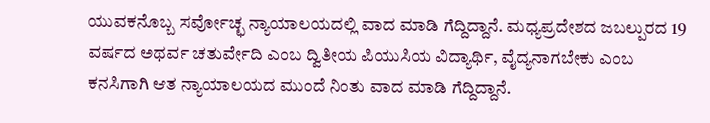ಯುವಕನೊಬ್ಬ ಸರ್ವೋಚ್ಛ ನ್ಯಾಯಾಲಯದಲ್ಲಿ ವಾದ ಮಾಡಿ ಗೆದ್ದಿದ್ದಾನೆ. ಮಧ್ಯಪ್ರದೇಶದ ಜಬಲ್ಪುರದ 19 ವರ್ಷದ ಅಥರ್ವ ಚತುರ್ವೇದಿ ಎಂಬ ದ್ವಿತೀಯ ಪಿಯುಸಿಯ ವಿದ್ಯಾರ್ಥಿ, ವೈದ್ಯನಾಗಬೇಕು ಎಂಬ ಕನಸಿಗಾಗಿ ಆತ ನ್ಯಾಯಾಲಯದ ಮುಂದೆ ನಿಂತು ವಾದ ಮಾಡಿ ಗೆದ್ದಿದ್ದಾನೆ.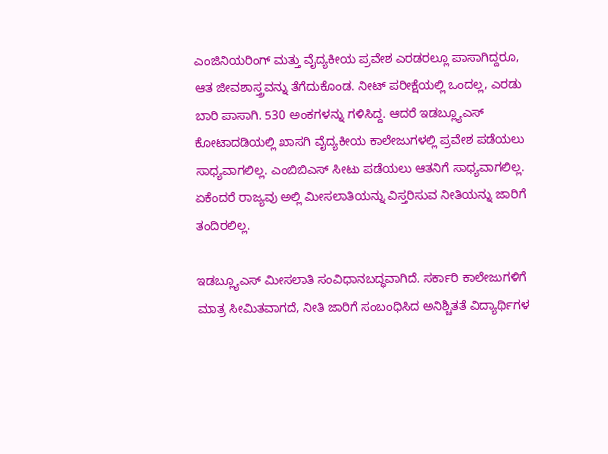ಎಂಜಿನಿಯರಿಂಗ್ ಮತ್ತು ವೈದ್ಯಕೀಯ ಪ್ರವೇಶ ಎರಡರಲ್ಲೂ ಪಾಸಾಗಿದ್ದರೂ, ಆತ ಜೀವಶಾಸ್ತ್ರವನ್ನು ತೆಗೆದುಕೊಂಡ. ನೀಟ್ ಪರೀಕ್ಷೆಯಲ್ಲಿ ಒಂದಲ್ಲ, ಎರಡು ಬಾರಿ ಪಾಸಾಗಿ. 530 ಅಂಕಗಳನ್ನು ಗಳಿಸಿದ್ದ. ಆದರೆ ಇಡಬ್ಲ್ಯೂಎಸ್ ಕೋಟಾದಡಿಯಲ್ಲಿ ಖಾಸಗಿ ವೈದ್ಯಕೀಯ ಕಾಲೇಜುಗಳಲ್ಲಿ ಪ್ರವೇಶ ಪಡೆಯಲು ಸಾಧ್ಯವಾಗಲಿಲ್ಲ. ಎಂಬಿಬಿಎಸ್ ಸೀಟು ಪಡೆಯಲು ಆತನಿಗೆ ಸಾಧ್ಯವಾಗಲಿಲ್ಲ. ಏಕೆಂದರೆ ರಾಜ್ಯವು ಅಲ್ಲಿ ಮೀಸಲಾತಿಯನ್ನು ವಿಸ್ತರಿಸುವ ನೀತಿಯನ್ನು ಜಾರಿಗೆ ತಂದಿರಲಿಲ್ಲ.

ಇಡಬ್ಲ್ಯೂಎಸ್ ಮೀಸಲಾತಿ ಸಂವಿಧಾನಬದ್ಧವಾಗಿದೆ. ಸರ್ಕಾರಿ ಕಾಲೇಜುಗಳಿಗೆ ಮಾತ್ರ ಸೀಮಿತವಾಗದೆ, ನೀತಿ ಜಾರಿಗೆ ಸಂಬಂಧಿಸಿದ ಅನಿಶ್ಚಿತತೆ ವಿದ್ಯಾರ್ಥಿಗಳ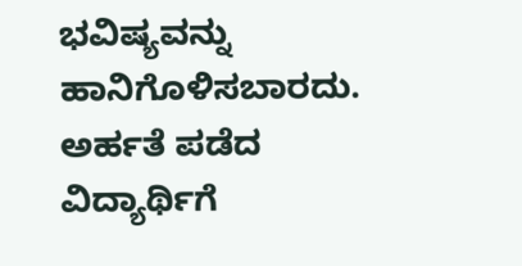ಭವಿಷ್ಯವನ್ನು ಹಾನಿಗೊಳಿಸಬಾರದು. ಅರ್ಹತೆ ಪಡೆದ ವಿದ್ಯಾರ್ಥಿಗೆ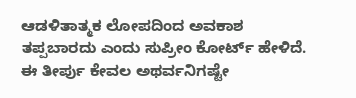ಆಡಳಿತಾತ್ಮಕ ಲೋಪದಿಂದ ಅವಕಾಶ ತಪ್ಪಬಾರದು ಎಂದು ಸುಪ್ರೀಂ ಕೋರ್ಟ್ ಹೇಳಿದೆ. ಈ ತೀರ್ಪು ಕೇವಲ ಅಥರ್ವನಿಗಷ್ಟೇ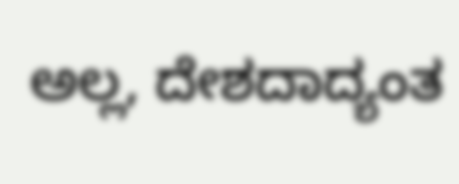ಅಲ್ಲ, ದೇಶದಾದ್ಯಂತ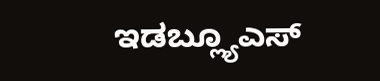ಇಡಬ್ಲ್ಯೂಎಸ್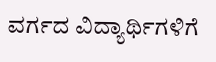ವರ್ಗದ ವಿದ್ಯಾರ್ಥಿಗಳಿಗೆ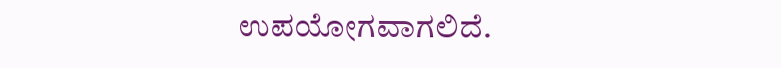ಉಪಯೋಗವಾಗಲಿದೆ.